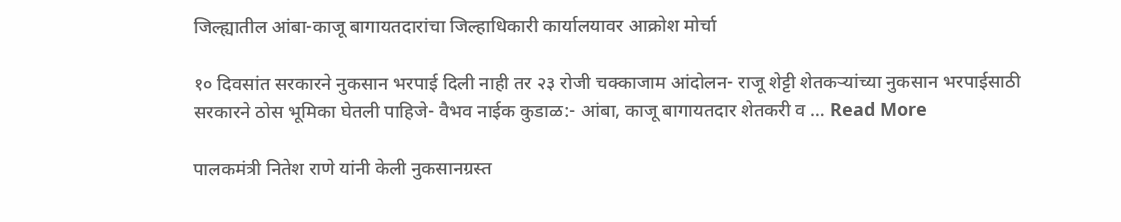जिल्ह्यातील आंबा-काजू बागायतदारांचा जिल्हाधिकारी कार्यालयावर आक्रोश मोर्चा

१० दिवसांत सरकारने नुकसान भरपाई दिली नाही तर २३ रोजी चक्काजाम आंदोलन- राजू शेट्टी शेतकऱ्यांच्या नुकसान भरपाईसाठी सरकारने ठोस भूमिका घेतली पाहिजे- वैभव नाईक कुडाळ:- आंबा, काजू बागायतदार शेतकरी व … Read More

पालकमंत्री नितेश राणे यांनी केली नुकसानग्रस्त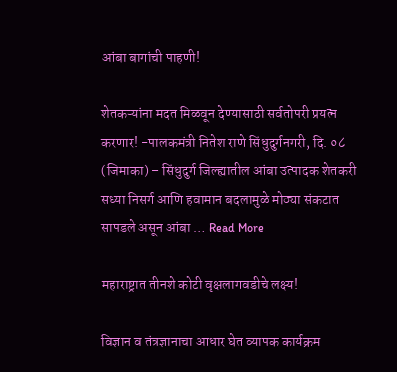आंबा बागांची पाहणी!

शेतकऱ्यांना मदत मिळवून देण्यासाठी सर्वतोपरी प्रयत्न करणार! -पालकमंत्री नितेश राणे सिंधुदुर्गनगरी, दि. ०८ (जिमाका) – सिंधुदुर्ग जिल्ह्यातील आंबा उत्पादक शेतकरी सध्या निसर्ग आणि हवामान बदलामुळे मोठ्या संकटात सापडले असून आंबा … Read More

महाराष्ट्रात तीनशे कोटी वृक्षलागवडीचे लक्ष्य!

विज्ञान व तंत्रज्ञानाचा आधार घेत व्यापक कार्यक्रम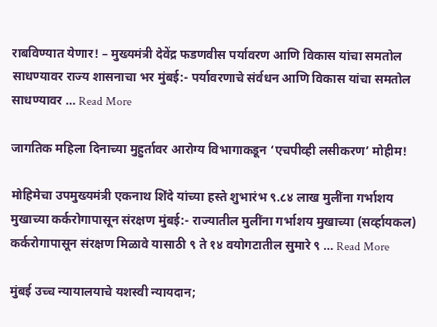राबविण्यात येणार! – मुख्यमंत्री देवेंद्र फडणवीस पर्यावरण आणि विकास यांचा समतोल साधण्यावर राज्य शासनाचा भर मुंबई:- पर्यावरणाचे संर्वधन आणि विकास यांचा समतोल साधण्यावर … Read More

जागतिक महिला दिनाच्या मुहुर्तावर आरोग्य विभागाकडून ‘एचपीव्ही लसीकरण’ मोहीम!

मोहिमेचा उपमुख्यमंत्री एकनाथ शिंदे यांच्या हस्ते शुभारंभ ९.८४ लाख मुलींना गर्भाशय मुखाच्या कर्करोगापासून संरक्षण मुंबई:- राज्यातील मुलींना गर्भाशय मुखाच्या (सर्व्हायकल) कर्करोगापासून संरक्षण मिळावे यासाठी ९ ते १४ वयोगटातील सुमारे ९ … Read More

मुंबई उच्च न्यायालयाचे यशस्वी न्यायदान;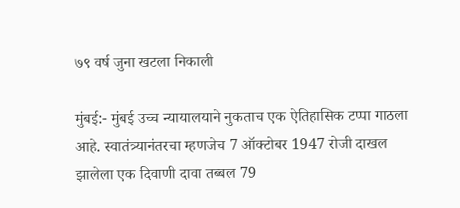७९ वर्ष जुना खटला निकाली

मुंबई:- मुंबई उच्च न्यायालयाने नुकताच एक ऐतिहासिक टप्पा गाठला आहे. स्वातंत्र्यानंतरचा म्हणजेच 7 ऑक्टोबर 1947 रोजी दाखल झालेला एक दिवाणी दावा तब्बल 79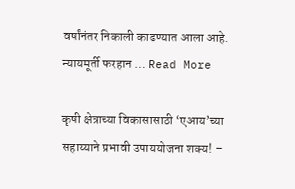वर्षांनंतर निकाली काढण्यात आला आहे. न्यायमूर्ती फरहान … Read More

कृषी क्षेत्राच्या विकासासाठी ‘एआय’च्या सहाय्याने प्रभावी उपाययोजना शक्य! –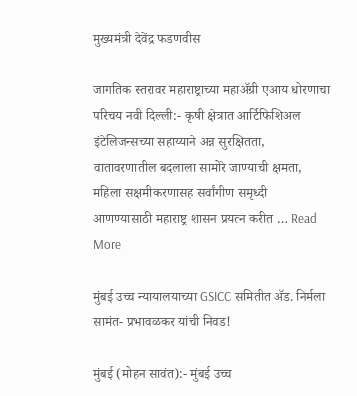मुख्यमंत्री देवेंद्र फडणवीस

जागतिक स्तरावर महाराष्ट्राच्या महाॲग्री एआय धोरणाचा परिचय नवी दिल्ली:- कृषी क्षेत्रात आर्टिफिशिअल इंटेलिजन्सच्या सहाय्याने अन्न सुरक्षितता, वातावरणातील बदलाला सामोरे जाण्याची क्षमता, महिला सक्षमीकरणासह सर्वांगीण समृध्दी आणण्यासाठी महाराष्ट्र शासन प्रयत्न करीत … Read More

मुंबई उच्च न्यायालयाच्या GSICC समितीत ॲड. निर्मला सामंत- प्रभावळकर यांची निवड!

मुंबई (मोहन सावंत):- मुंबई उच्च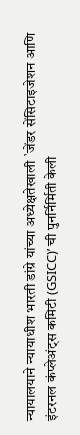न्यायालयाने न्यायाधीश भारती डांग्रे यांच्या अध्येक्षतेखाली `जेंडर सेंसिटाइजेशन आणि इंटरनल कंप्लेअंट्स कमिटी (GSICC)’ ची पुनर्निर्मिती केली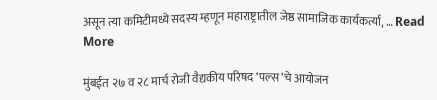असून त्या कमिटीमध्ये सदस्य म्हणून महाराष्ट्रातील जेष्ठ सामाजिक कार्यकर्त्या, … Read More

मुंबईत २७ व २८ मार्च रोजी वैद्यकीय परिषद ‘पल्स’चे आयोजन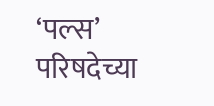‘पल्स’ परिषदेच्या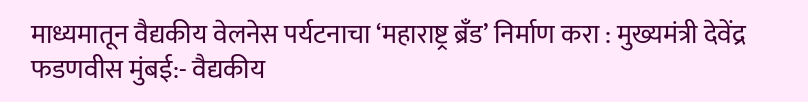माध्यमातून वैद्यकीय वेलनेस पर्यटनाचा ‘महाराष्ट्र ब्रँड’ निर्माण करा : मुख्यमंत्री देवेंद्र फडणवीस मुंबई:- वैद्यकीय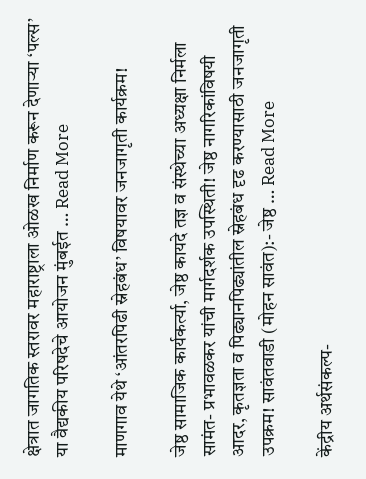क्षेत्रात जागतिक स्तरावर महाराष्ट्राला ओळख निर्माण करून देणाऱ्या ‘पल्स’ या वैद्यकीय परिषदेचे आयोजन मुंबईत … Read More

माणगाव येथे ‘आंतरपिढी स्नेहबंध’ विषयावर जनजागृती कार्यक्रम!

जेष्ठ सामाजिक कार्यकर्त्या, जेष्ठ कायदे तज्ञ व संस्थेच्या अध्यक्षा निर्मला सामंत- प्रभावळकर यांची मार्गदर्शक उपस्थिती! जेष्ठ नागरिकांविषयी आदर, कृतज्ञता व पिढ्यानपिढ्यांतील स्नेहबंध दृढ करण्यासाठी जनजागृती उपक्रम! सावंतवाडी (मोहन सावंत):- जेष्ठ … Read More

केंद्रीय अर्थसंकल्प-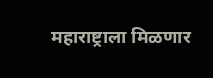महाराष्ट्राला मिळणार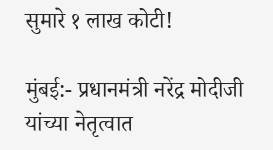सुमारे १ लाख कोटी!

मुंबई:- प्रधानमंत्री नरेंद्र मोदीजी यांच्या नेतृत्वात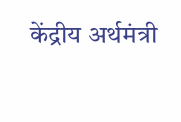केंद्रीय अर्थमंत्री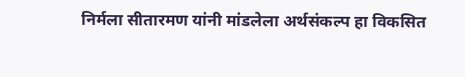निर्मला सीतारमण यांनी मांडलेला अर्थसंकल्प हा विकसित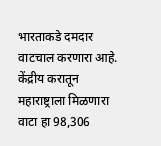भारताकडे दमदार वाटचाल करणारा आहे. केंद्रीय करातून महाराष्ट्राला मिळणारा वाटा हा 98,306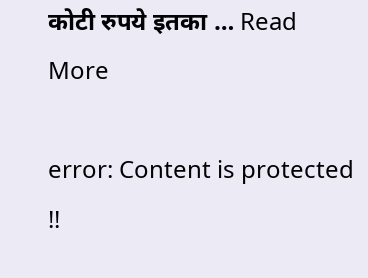कोटी रुपये इतका … Read More

error: Content is protected !!